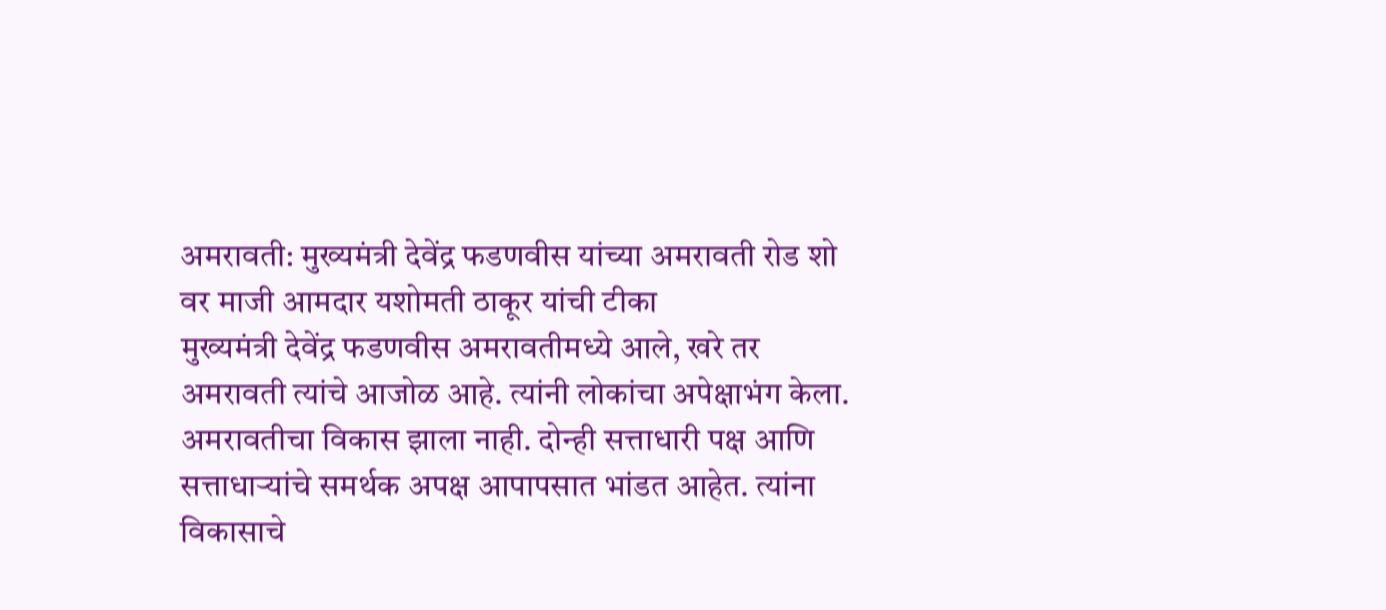अमरावती: मुख्यमंत्री देवेंद्र फडणवीस यांच्या अमरावती रोड शो वर माजी आमदार यशोमती ठाकूर यांची टीका
मुख्यमंत्री देवेंद्र फडणवीस अमरावतीमध्ये आले, खरे तर अमरावती त्यांचे आजोळ आहे. त्यांनी लोकांचा अपेक्षाभंग केला. अमरावतीचा विकास झाला नाही. दोन्ही सत्ताधारी पक्ष आणि सत्ताधाऱ्यांचे समर्थक अपक्ष आपापसात भांडत आहेत. त्यांना विकासाचे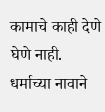कामाचे काही देणे घेणे नाही. धर्माच्या नावाने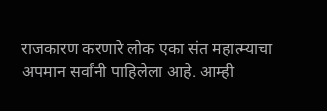राजकारण करणारे लोक एका संत महात्म्याचा अपमान सर्वांनी पाहिलेला आहे. आम्ही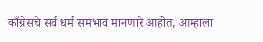काँग्रेसचे सर्व धर्म समभाव मानणारे आहोत, आम्हाला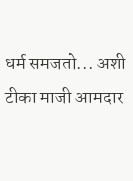धर्म समजतो... अशी टीका माजी आमदार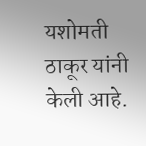यशोमती ठाकूर यांनी केली आहे.